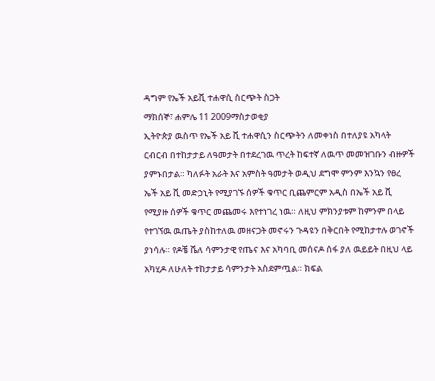ዳግም የኤች አይቪ ተሐዋሲ ስርጭት ስጋት
ማክሰኞ፣ ሐምሌ 11 2009ማስታወቂያ
ኢትዮጵያ ዉስጥ የኤች አይ ቪ ተሐዋሲን ስርጭትን ለመቀነስ በተለያዩ አካላት ርብርብ በተከታታይ ለዓመታት በተደረገዉ ጥረት ከፍተኛ ለዉጥ መመዝገቡን ብዙዎች ያምኑበታል። ካለፉት አራት እና አምስት ዓመታት ወዲህ ደግሞ ምንም እንኳን የፀረ ኤች አይ ቪ መድኃኒት የሚያገኙ ሰዎች ቁጥር ቢጨምርም አዲስ በኤች አይ ቪ የሚያዙ ሰዎች ቁጥር መጨመሩ እየተነገረ ነዉ። ለዚህ ምክንያቱም ከምንም በላይ የተገኘዉ ዉጤት ያስከተለዉ መዘናጋት መኖሩን ጉዳዩን በቅርበት የሚከታተሉ ወገኖች ያነሳሉ። የዶቼ ቬለ ሳምንታዊ የጤና እና አካባቢ መሰናዶ ሰፋ ያለ ዉይይት በዚህ ላይ አካሂዶ ለሁለት ተከታታይ ሳምንታት አስደምጧል። ክፍል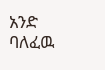አንድ ባለፈዉ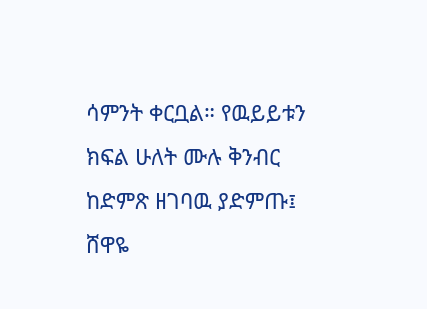ሳምንት ቀርቧል። የዉይይቱን ክፍል ሁለት ሙሉ ቅንብር ከድምጽ ዘገባዉ ያድምጡ፤
ሸዋዬ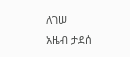ለገሠ
አዜብ ታደሰ